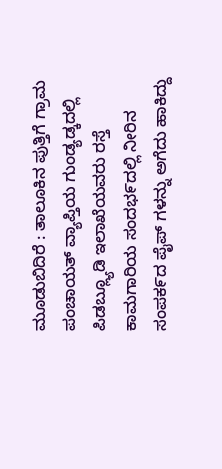ಮೂಡುಬಿದಿರೆ : ತಾಲೂಕಿನ ಪುತ್ತಿಗೆ ಗ್ರಾಮ ಪಂಚಾಯತ್ ವ್ಯಾಪ್ತಿಯ ಗುಂಡ್ಯಡ್ಕದಲ್ಲಿ ಪಿಡಬ್ಲ್ಯೂಡಿ ಇಲಾಖೆಯವರು ರಸ್ತೆ ಕಾಮಗಾರಿಯ ಸಂದಭ೯ದಲ್ಲಿ ನೀರಿನ ಸಂಪಕ೯ದ ಪೈಪ್ ಗಳನ್ನು ಅಗೆದು ಹಾಕಿದ್ದು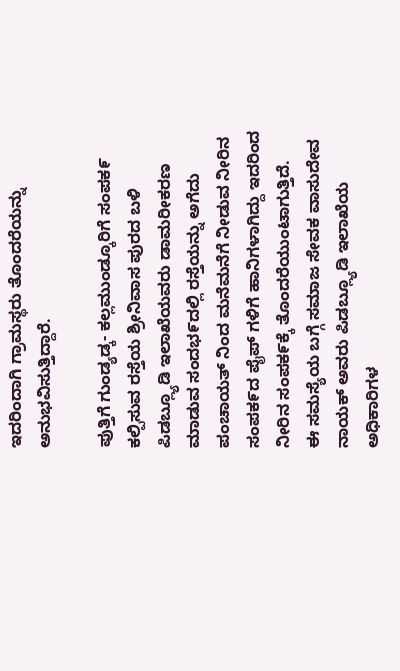ಇದರಿಂದಾಗಿ ಗ್ರಾಮಸ್ಥರು ತೊಂದರೆಯನ್ನು ಅನುಭವಿಸುತ್ತಿದ್ದಾರೆ.

ಪುತ್ತಿಗೆ ಗುಂಡ್ಯಡ್ಕ- ಕಲ್ಲಮುಂಡ್ಕೂರಿಗೆ ಸಂಪಕ೯ ಕಲ್ಪಿಸುವ ರಸ್ತೆಯ ಶ್ರೀನಿವಾಸ ಪುರದ ಬಳಿ ಪಿಡಬ್ಲ್ಯೂಡಿ ಇಲಾಖೆಯವರು ಡಾಮರೀಕರಣ ಮಾಡುವ ಸಂದಭ೯ದಲ್ಲಿ ರಸ್ತೆಯನ್ನು ಅಗೆದು ಪಂಚಾಯತ್ ನಿಂದ ಮನೆಮನೆಗೆ ನೀಡುವ ನೀರಿನ ಸಂಪಕ೯ದ ಪೈಪ್ ಗಳಿಗೆ ಹಾನಿಗಳಾಗಿದ್ದು ಇದರಿಂದ ನೀರಿನ ಸಂಪಕ೯ಕ್ಕೆ ತೊಂದರೆಯುಂಟಾಗುತ್ತಿದೆ.
ಈ ಸಮಸ್ಯೆಯ ಬಗ್ಗೆ ಸಮಾಜ ಸೇವಕ ವಾಸುದೇವ ನಾಯಕ್ ಅವರು ಪಿಡಬ್ಲ್ಯೂಡಿ ಇಲಾಖೆಯ ಅಧಿಕಾರಿಗಳ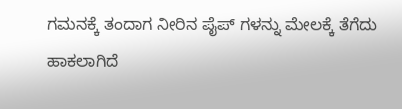ಗಮನಕ್ಕೆ ತಂದಾಗ ನೀರಿನ ಪೈಪ್ ಗಳನ್ನು ಮೇಲಕ್ಕೆ ತೆಗೆದು ಹಾಕಲಾಗಿದೆ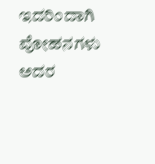ಇದರಿಂದಾಗಿ ವೋಹನಗಳು ಅದರ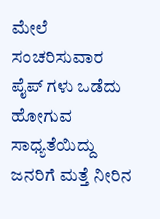ಮೇಲೆ ಸಂಚರಿಸುವಾರ ಪೈಪ್ ಗಳು ಒಡೆದು ಹೋಗುವ ಸಾಧ್ಯತೆಯಿದ್ದು ಜನರಿಗೆ ಮತ್ತೆ ನೀರಿನ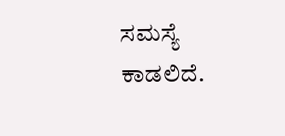ಸಮಸ್ಯೆ ಕಾಡಲಿದೆ.